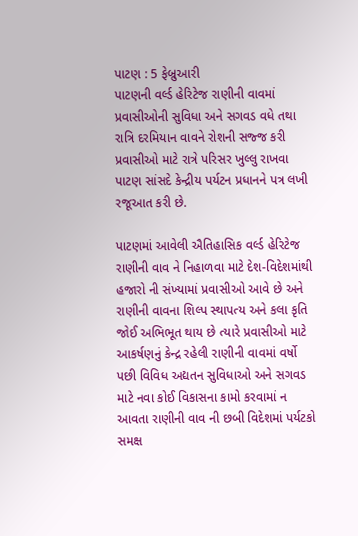પાટણ : 5 ફેબ્રુઆરી
પાટણની વર્લ્ડ હેરિટેજ રાણીની વાવમાં પ્રવાસીઓની સુવિધા અને સગવડ વધે તથા રાત્રિ દરમિયાન વાવને રોશની સજ્જ કરી પ્રવાસીઓ માટે રાત્રે પરિસર ખુલ્લુ રાખવા પાટણ સાંસદે કેન્દ્રીય પર્યટન પ્રધાનને પત્ર લખી રજૂઆત કરી છે.

પાટણમાં આવેલી ઐતિહાસિક વર્લ્ડ હેરિટેજ રાણીની વાવ ને નિહાળવા માટે દેશ-વિદેશમાંથી હજારો ની સંખ્યામાં પ્રવાસીઓ આવે છે અને રાણીની વાવના શિલ્પ સ્થાપત્ય અને કલા કૃતિ જોઈ અભિભૂત થાય છે ત્યારે પ્રવાસીઓ માટે આકર્ષણનું કેન્દ્ર રહેલી રાણીની વાવમાં વર્ષો પછી વિવિધ અદ્યતન સુવિધાઓ અને સગવડ માટે નવા કોઈ વિકાસના કામો કરવામાં ન આવતા રાણીની વાવ ની છબી વિદેશમાં પર્યટકો સમક્ષ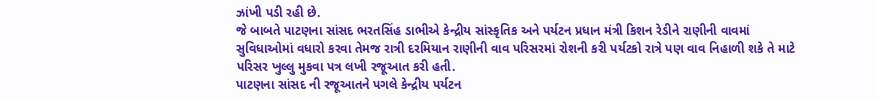ઝાંખી પડી રહી છે.
જે બાબતે પાટણના સાંસદ ભરતસિંહ ડાભીએ કેન્દ્રીય સાંસ્કૃતિક અને પર્યટન પ્રધાન મંત્રી કિશન રેડીને રાણીની વાવમાં સુવિધાઓમાં વધારો કરવા તેમજ રાત્રી દરમિયાન રાણીની વાવ પરિસરમાં રોશની કરી પર્યટકો રાત્રે પણ વાવ નિહાળી શકે તે માટે પરિસર ખુલ્લુ મુકવા પત્ર લખી રજૂઆત કરી હતી.
પાટણના સાંસદ ની રજૂઆતને પગલે કેન્દ્રીય પર્યટન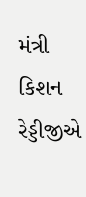મંત્રી કિશન રેડ્ડીજીએ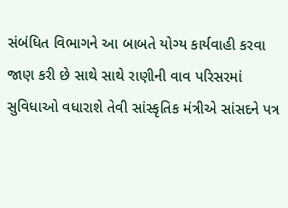સંબંધિત વિભાગને આ બાબતે યોગ્ય કાર્યવાહી કરવા જાણ કરી છે સાથે સાથે રાણીની વાવ પરિસરમાં સુવિધાઓ વધારાશે તેવી સાંસ્કૃતિક મંત્રીએ સાંસદને પત્ર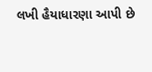લખી હૈયાધારણા આપી છે